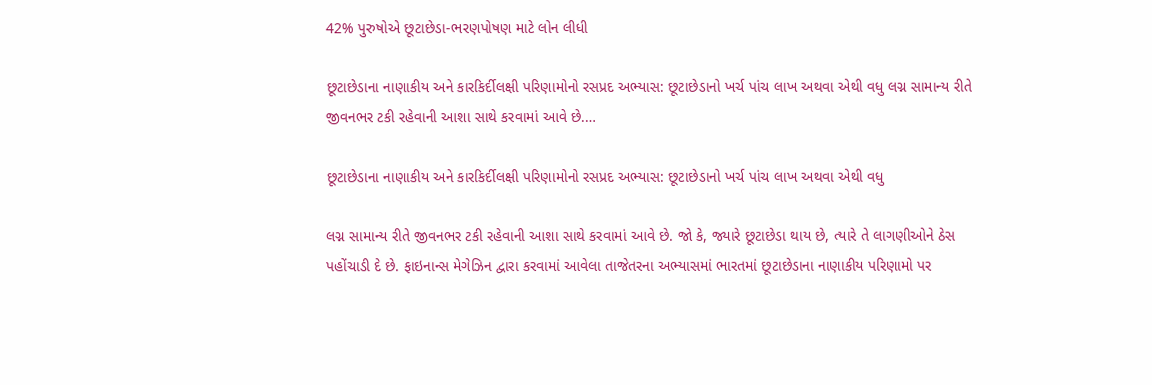42% પુરુષોએ છૂટાછેડા-ભરણપોષણ માટે લોન લીધી

છૂટાછેડાના નાણાકીય અને કારકિર્દીલક્ષી પરિણામોનો રસપ્રદ અભ્યાસ: છૂટાછેડાનો ખર્ચ પાંચ લાખ અથવા એથી વધુ લગ્ન સામાન્ય રીતે જીવનભર ટકી રહેવાની આશા સાથે કરવામાં આવે છે.…

છૂટાછેડાના નાણાકીય અને કારકિર્દીલક્ષી પરિણામોનો રસપ્રદ અભ્યાસ: છૂટાછેડાનો ખર્ચ પાંચ લાખ અથવા એથી વધુ

લગ્ન સામાન્ય રીતે જીવનભર ટકી રહેવાની આશા સાથે કરવામાં આવે છે. જો કે, જ્યારે છૂટાછેડા થાય છે, ત્યારે તે લાગણીઓને ઠેસ પહોંચાડી દે છે. ફાઇનાન્સ મેગેઝિન દ્વારા કરવામાં આવેલા તાજેતરના અભ્યાસમાં ભારતમાં છૂટાછેડાના નાણાકીય પરિણામો પર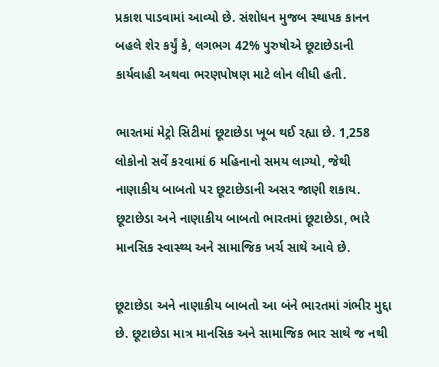પ્રકાશ પાડવામાં આવ્યો છે. સંશોધન મુજબ સ્થાપક કાનન બહલે શેર કર્યું કે, લગભગ 42% પુરુષોએ છૂટાછેડાની કાર્યવાહી અથવા ભરણપોષણ માટે લોન લીધી હતી.

ભારતમાં મેટ્રો સિટીમાં છૂટાછેડા ખૂબ થઈ રહ્યા છે. 1,258 લોકોનો સર્વે કરવામાં 6 મહિનાનો સમય લાગ્યો, જેથી નાણાકીય બાબતો પર છૂટાછેડાની અસર જાણી શકાય. છૂટાછેડા અને નાણાકીય બાબતો ભારતમાં છૂટાછેડા, ભારે માનસિક સ્વાસ્થ્ય અને સામાજિક ખર્ચ સાથે આવે છે.

છૂટાછેડા અને નાણાકીય બાબતો આ બંને ભારતમાં ગંભીર મુદ્દા છે. છૂટાછેડા માત્ર માનસિક અને સામાજિક ભાર સાથે જ નથી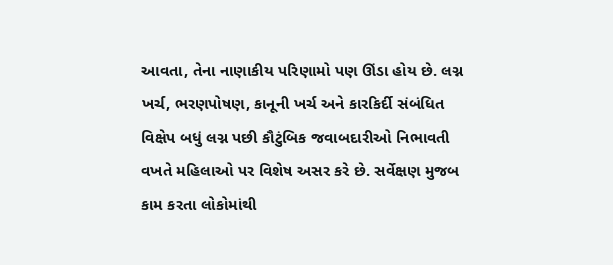આવતા, તેના નાણાકીય પરિણામો પણ ઊંડા હોય છે. લગ્ન ખર્ચ, ભરણપોષણ, કાનૂની ખર્ચ અને કારકિર્દી સંબંધિત વિક્ષેપ બધું લગ્ન પછી કૌટુંબિક જવાબદારીઓ નિભાવતી વખતે મહિલાઓ પર વિશેષ અસર કરે છે. સર્વેક્ષણ મુજબ કામ કરતા લોકોમાંથી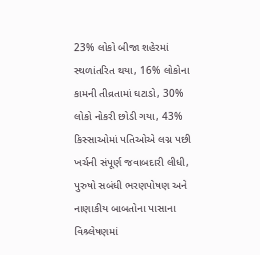23% લોકો બીજા શહેરમાં સ્થળાંતરિત થયા, 16% લોકોના કામની તીવ્રતામાં ઘટાડો, 30% લોકો નોકરી છોડી ગયા, 43% કિસ્સાઓમાં પતિઓએ લગ્ન પછી ખર્ચની સંપૂર્ણ જવાબદારી લીધી, પુરુષો સબંધી ભરણપોષણ અને નાણાકીય બાબતોના પાસાના વિશ્ર્લેષણમાં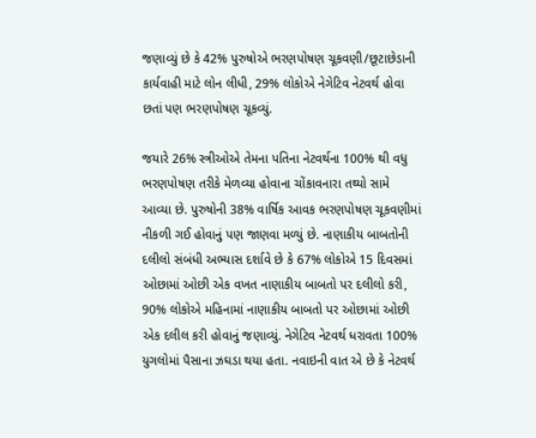જણાવ્યું છે કે 42% પુરુષોએ ભરણપોષણ ચૂકવણી/છૂટાછેડાની કાર્યવાહી માટે લોન લીધી, 29% લોકોએ નેગેટિવ નેટવર્થ હોવા છતાં પણ ભરણપોષણ ચૂકવ્યું.

જયારે 26% સ્ત્રીઓએ તેમના પતિના નેટવર્થના 100% થી વધુ ભરણપોષણ તરીકે મેળવ્યા હોવાના ચોંકાવનારા તથ્યો સામે આવ્યા છે. પુરુષોની 38% વાર્ષિક આવક ભરણપોષણ ચૂકવણીમાં નીકળી ગઈ હોવાનું પણ જાણવા મળ્યું છે. નાણાકીય બાબતોની દલીલો સંબંધી અભ્યાસ દર્શાવે છે કે 67% લોકોએ 15 દિવસમાં ઓછામાં ઓછી એક વખત નાણાકીય બાબતો પર દલીલો કરી, 90% લોકોએ મહિનામાં નાણાકીય બાબતો પર ઓછામાં ઓછી એક દલીલ કરી હોવાનું જણાવ્યું. નેગેટિવ નેટવર્થ ધરાવતા 100% યુગલોમાં પૈસાના ઝઘડા થયા હતા. નવાઇની વાત એ છે કે નેટવર્થ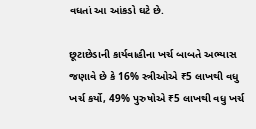વધતાં આ આંકડો ઘટે છે.

છૂટાછેડાની કાર્યવાહીના ખર્ચ બાબતે અભ્યાસ જણાવે છે કે 16% સ્ત્રીઓએ ₹5 લાખથી વધુ ખર્ચ કર્યો, 49% પુરુષોએ ₹5 લાખથી વધુ ખર્ચ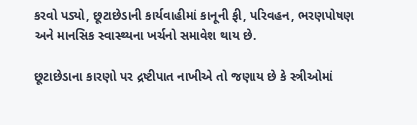કરવો પડ્યો, છૂટાછેડાની કાર્યવાહીમાં કાનૂની ફી, પરિવહન, ભરણપોષણ અને માનસિક સ્વાસ્થ્યના ખર્ચનો સમાવેશ થાય છે.

છૂટાછેડાના કારણો પર દ્રષ્ટીપાત નાખીએ તો જણાય છે કે સ્ત્રીઓમાં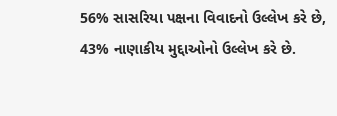56% સાસરિયા પક્ષના વિવાદનો ઉલ્લેખ કરે છે, 43% નાણાકીય મુદ્દાઓનો ઉલ્લેખ કરે છે.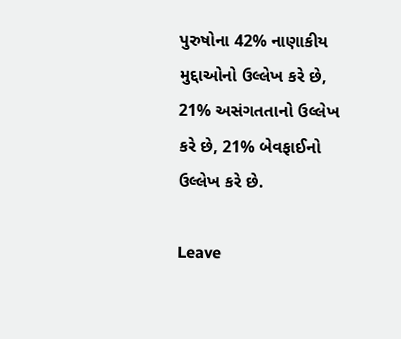પુરુષોના 42% નાણાકીય મુદ્દાઓનો ઉલ્લેખ કરે છે, 21% અસંગતતાનો ઉલ્લેખ કરે છે, 21% બેવફાઈનો ઉલ્લેખ કરે છે.

Leave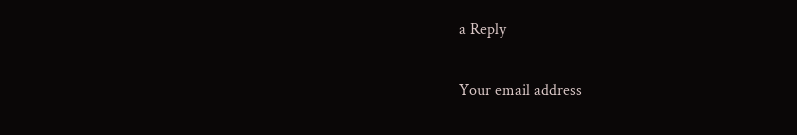a Reply

Your email address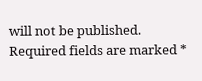will not be published. Required fields are marked *